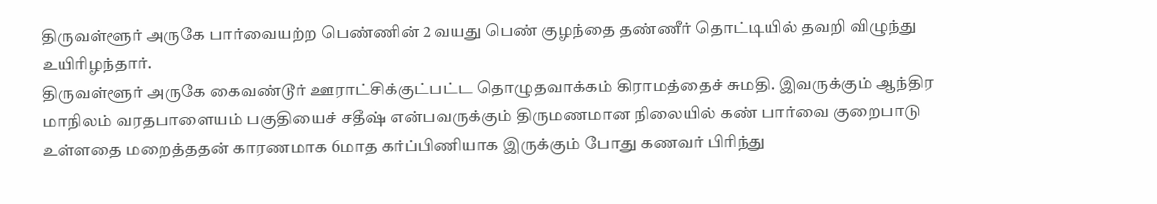திருவள்ளூர் அருகே பார்வையற்ற பெண்ணின் 2 வயது பெண் குழந்தை தண்ணீர் தொட்டியில் தவறி விழுந்து உயிரிழந்தார்.
திருவள்ளூர் அருகே கைவண்டூர் ஊராட்சிக்குட்பட்ட தொழுதவாக்கம் கிராமத்தைச் சுமதி. இவருக்கும் ஆந்திர மாநிலம் வரதபாளையம் பகுதியைச் சதீஷ் என்பவருக்கும் திருமணமான நிலையில் கண் பார்வை குறைபாடு உள்ளதை மறைத்ததன் காரணமாக 6மாத கர்ப்பிணியாக இருக்கும் போது கணவர் பிரிந்து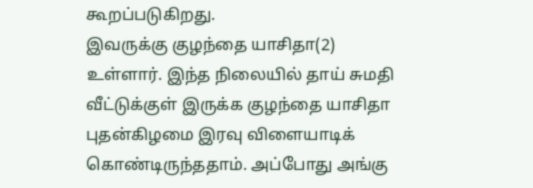கூறப்படுகிறது.
இவருக்கு குழந்தை யாசிதா(2) உள்ளார். இந்த நிலையில் தாய் சுமதி வீட்டுக்குள் இருக்க குழந்தை யாசிதா புதன்கிழமை இரவு விளையாடிக் கொண்டிருந்ததாம். அப்போது அங்கு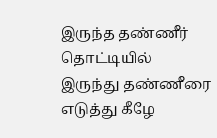இருந்த தண்ணீர் தொட்டியில் இருந்து தண்ணீரை எடுத்து கீழே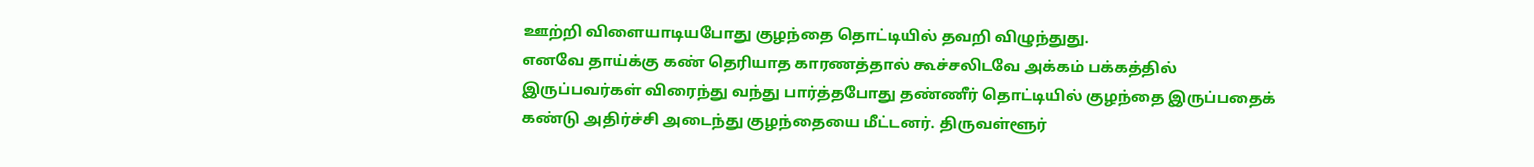ஊற்றி விளையாடியபோது குழந்தை தொட்டியில் தவறி விழுந்துது.
எனவே தாய்க்கு கண் தெரியாத காரணத்தால் கூச்சலிடவே அக்கம் பக்கத்தில் இருப்பவர்கள் விரைந்து வந்து பார்த்தபோது தண்ணீர் தொட்டியில் குழந்தை இருப்பதைக் கண்டு அதிர்ச்சி அடைந்து குழந்தையை மீட்டனர். திருவள்ளூர்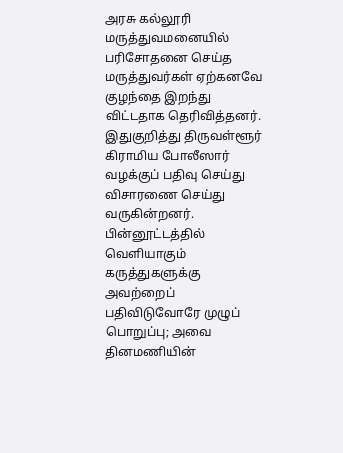அரசு கல்லூரி மருத்துவமனையில் பரிசோதனை செய்த மருத்துவர்கள் ஏற்கனவே குழந்தை இறந்து விட்டதாக தெரிவித்தனர்.
இதுகுறித்து திருவள்ளூர் கிராமிய போலீஸார் வழக்குப் பதிவு செய்து விசாரணை செய்து வருகின்றனர்.
பின்னூட்டத்தில் வெளியாகும் கருத்துகளுக்கு அவற்றைப் பதிவிடுவோரே முழுப் பொறுப்பு; அவை தினமணியின்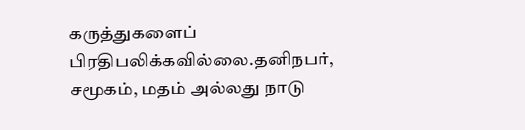கருத்துகளைப் பிரதிபலிக்கவில்லை.தனிநபர், சமூகம், மதம் அல்லது நாடு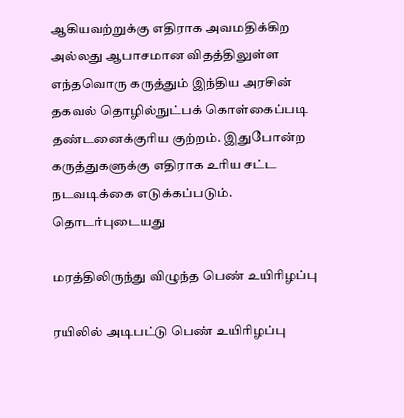ஆகியவற்றுக்கு எதிராக அவமதிக்கிற அல்லது ஆபாசமான விதத்திலுள்ள எந்தவொரு கருத்தும் இந்திய அரசின் தகவல் தொழில்நுட்பக் கொள்கைப்படி தண்டனைக்குரிய குற்றம். இதுபோன்ற கருத்துகளுக்கு எதிராக உரிய சட்ட நடவடிக்கை எடுக்கப்படும்.
தொடர்புடையது

மரத்திலிருந்து விழுந்த பெண் உயிரிழப்பு

ரயிலில் அடிபட்டு பெண் உயிரிழப்பு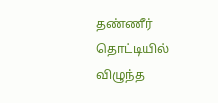தண்ணீர் தொட்டியில் விழுந்த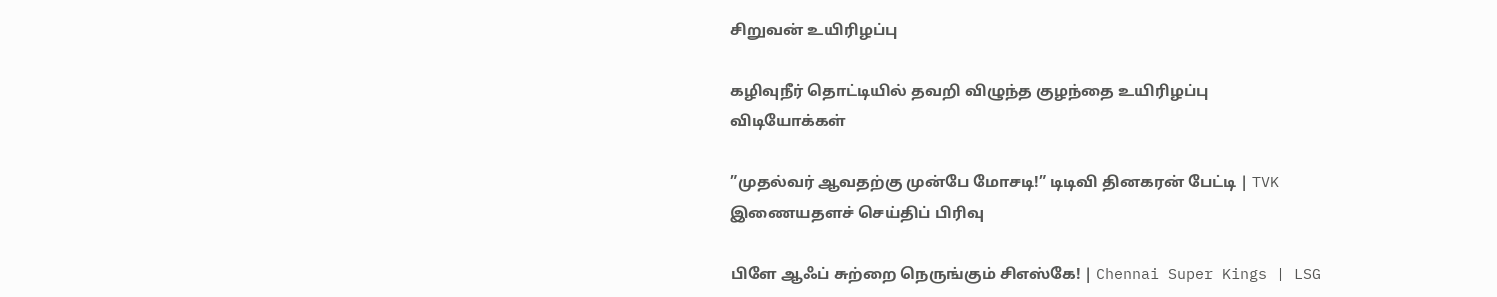சிறுவன் உயிரிழப்பு

கழிவுநீர் தொட்டியில் தவறி விழுந்த குழந்தை உயிரிழப்பு
விடியோக்கள்

”முதல்வர் ஆவதற்கு முன்பே மோசடி!” டிடிவி தினகரன் பேட்டி | TVK
இணையதளச் செய்திப் பிரிவு

பிளே ஆஃப் சுற்றை நெருங்கும் சிஎஸ்கே! | Chennai Super Kings | LSG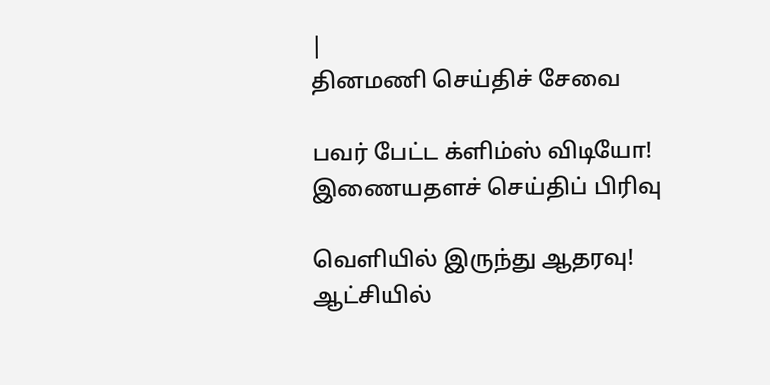|
தினமணி செய்திச் சேவை

பவர் பேட்ட க்ளிம்ஸ் விடியோ!
இணையதளச் செய்திப் பிரிவு

வெளியில் இருந்து ஆதரவு! ஆட்சியில்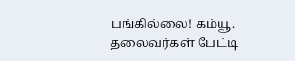பங்கில்லை! கம்யூ. தலைவர்கள் பேட்டி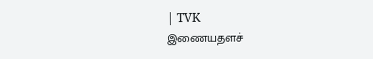| TVK
இணையதளச்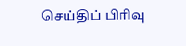செய்திப் பிரிவு